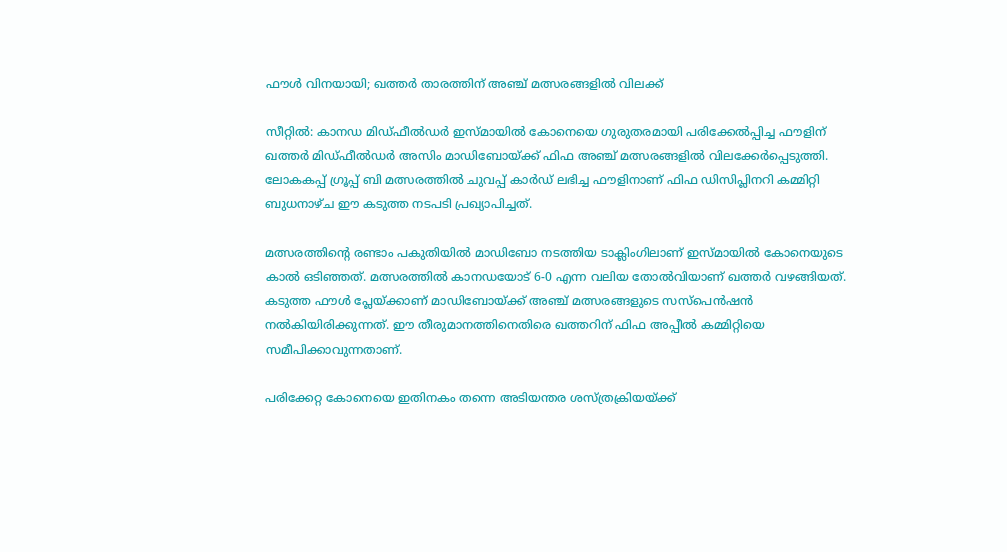ഫൗൾ വിനയായി; ഖത്തർ താരത്തിന് അഞ്ച് മത്സരങ്ങളിൽ വിലക്ക്

സീറ്റിൽ: കാനഡ മിഡ്ഫീൽഡർ ഇസ്മായിൽ കോനെയെ ഗുരുതരമായി പരിക്കേൽപ്പിച്ച ഫൗളിന് ഖത്തർ മിഡ്ഫീൽഡർ അസിം മാഡിബോയ്ക്ക് ഫിഫ അഞ്ച് മത്സരങ്ങളിൽ വിലക്കേർപ്പെടുത്തി. ലോകകപ്പ് ഗ്രൂപ്പ് ബി മത്സരത്തിൽ ചുവപ്പ് കാർഡ് ലഭിച്ച ഫൗളിനാണ് ഫിഫ ഡിസിപ്ലിനറി കമ്മിറ്റി ബുധനാഴ്ച ഈ കടുത്ത നടപടി പ്രഖ്യാപിച്ചത്.

മത്സരത്തിന്റെ രണ്ടാം പകുതിയിൽ മാഡിബോ നടത്തിയ ടാക്ലിംഗിലാണ് ഇസ്മായിൽ കോനെയുടെ കാൽ ഒടിഞ്ഞത്. മത്സരത്തിൽ കാനഡയോട് 6-0 എന്ന വലിയ തോൽവിയാണ് ഖത്തർ വഴങ്ങിയത്. കടുത്ത ഫൗൾ പ്ലേയ്ക്കാണ് മാഡിബോയ്ക്ക് അഞ്ച് മത്സരങ്ങളുടെ സസ്പെൻഷൻ നൽകിയിരിക്കുന്നത്. ഈ തീരുമാനത്തിനെതിരെ ഖത്തറിന് ഫിഫ അപ്പീൽ കമ്മിറ്റിയെ സമീപിക്കാവുന്നതാണ്.

പരിക്കേറ്റ കോനെയെ ഇതിനകം തന്നെ അടിയന്തര ശസ്ത്രക്രിയയ്ക്ക്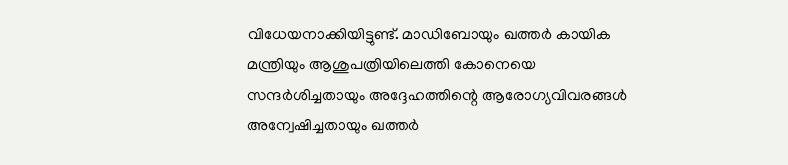വിധേയനാക്കിയിട്ടുണ്ട്. മാഡിബോയും ഖത്തർ കായിക മന്ത്രിയും ആശുപത്രിയിലെത്തി കോനെയെ സന്ദർശിച്ചതായും അദ്ദേഹത്തിന്റെ ആരോഗ്യവിവരങ്ങൾ അന്വേഷിച്ചതായും ഖത്തർ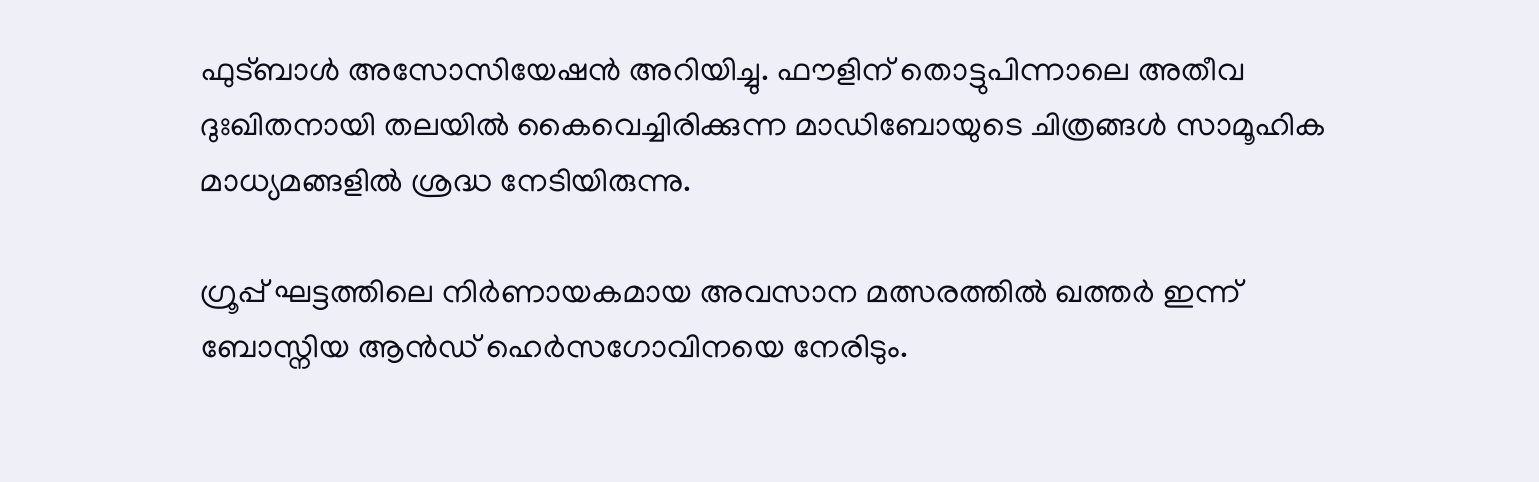ഫുട്ബാൾ അസോസിയേഷൻ അറിയിച്ചു. ഫൗളിന് തൊട്ടുപിന്നാലെ അതീവ ദുഃഖിതനായി തലയിൽ കൈവെച്ചിരിക്കുന്ന മാഡിബോയുടെ ചിത്രങ്ങൾ സാമൂഹിക മാധ്യമങ്ങളിൽ ശ്രദ്ധ നേടിയിരുന്നു.

ഗ്രൂപ്പ് ഘട്ടത്തിലെ നിർണായകമായ അവസാന മത്സരത്തിൽ ഖത്തർ ഇന്ന് ബോസ്നിയ ആൻഡ് ഹെർസഗോവിനയെ നേരിടും.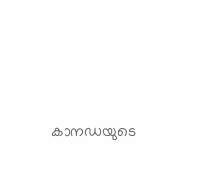കാനഡയുടെ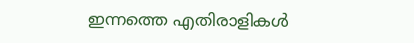ഇന്നത്തെ എതിരാളികൾ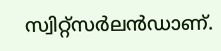സ്വിറ്റ്സർലൻഡാണ്.